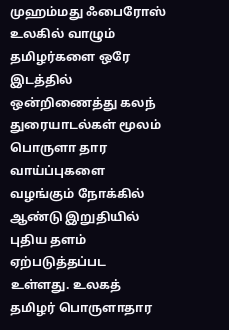முஹம்மது ஃபைரோஸ்
உலகில் வாழும் தமிழர்களை ஒரே இடத்தில் ஒன்றிணைத்து கலந் துரையாடல்கள் மூலம் பொருளா தார வாய்ப்புகளை வழங்கும் நோக்கில் ஆண்டு இறுதியில் புதிய தளம் ஏற்படுத்தப்பட உள்ளது. உலகத் தமிழர் பொருளாதார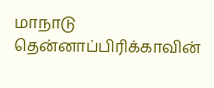மாநாடு தென்னாப்பிரிக்காவின்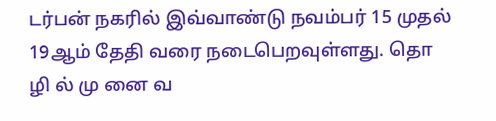டர்பன் நகரில் இவ்வாண்டு நவம்பர் 15 முதல் 19ஆம் தேதி வரை நடைபெறவுள்ளது. தொ ழி ல் மு னை வ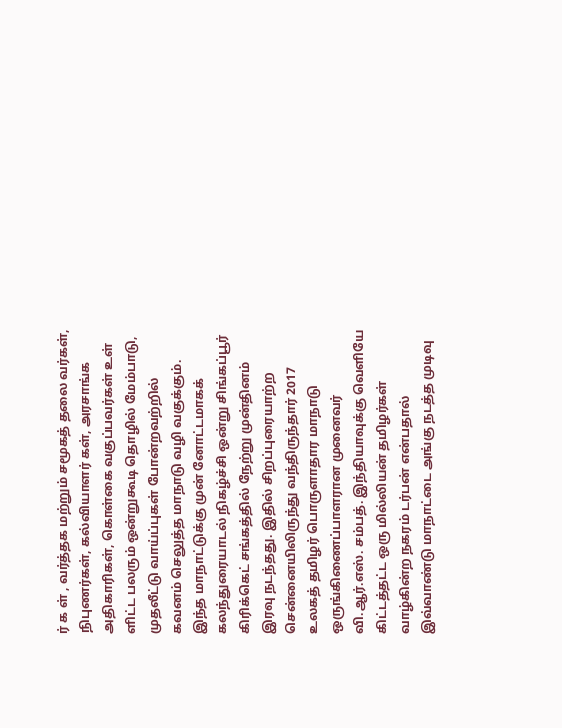ர் க ள் , வர்த்தக மற்றும் சமூகத் தலை வர்கள், நிபுணர்கள், கல்வியாளர் கள், அரசாங்க அதிகாரிகள், கொள்கை வகுப்பவர்கள் உள் ளிட்ட பலரும் ஒன்றுகூடி தொழில் மேம்பாடு, முதலீட்டு வாய்ப்புகள் போன்றவற்றில் கவனம் செலுத்த மாநாடு வழி வகுக்கும்.
இந்த மாநாட்டுக்கு முன் னோட்டமாகக் கலந்துரையாடல் நிகழ்ச்சி ஒன்று சிங்கப்பூர் கிரிக்கெட் சங்கத்தில் நேற்று முன்தினம் இரவு நடந்தது. இதில் சிறப்புரையாற்ற சென்னையிலிருந்து வந்திருந்தார் 2017 உலகத் தமிழர் பொருளாதார மாநாடு ஒருங்கிணைப்பாளரான முனைவர் வி.ஆர்.எஸ். சம்பத். இந்தியாவுக்கு வெளியே கிட்டத்தட்ட ஒரு மில்லியன் தமிழர்கள் வாழ்கின்ற நகரம் டர்பன் என்பதால் இவ்வாண்டு மாநாட்டை அங்கு நடத்த முடிவு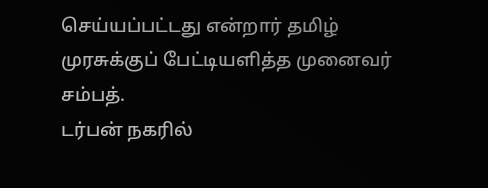செய்யப்பட்டது என்றார் தமிழ் முரசுக்குப் பேட்டியளித்த முனைவர் சம்பத்.
டர்பன் நகரில்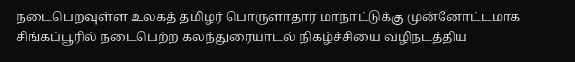நடைபெறவுள்ள உலகத் தமிழர் பொருளாதார மாநாட்டுக்கு முன்னோட்டமாக சிங்கப்பூரில் நடைபெற்ற கலந்துரையாடல் நிகழ்ச்சியை வழிநடத்திய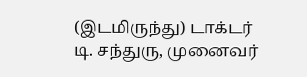(இடமிருந்து) டாக்டர் டி. சந்துரு, முனைவர்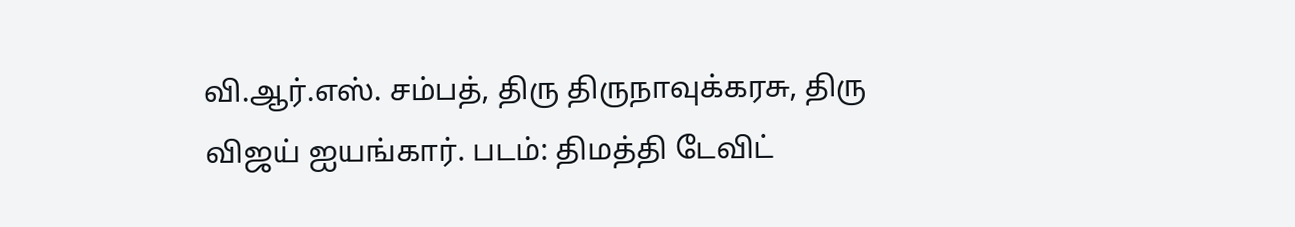வி.ஆர்.எஸ். சம்பத், திரு திருநாவுக்கரசு, திரு விஜய் ஐயங்கார். படம்: திமத்தி டேவிட்